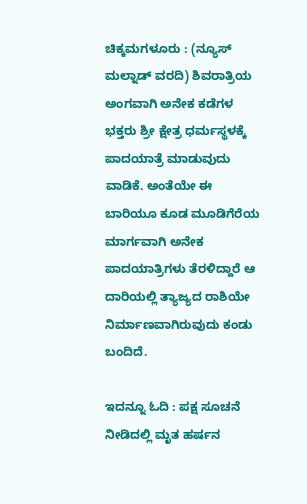ಚಿಕ್ಕಮಗಳೂರು : (ನ್ಯೂಸ್ ಮಲ್ನಾಡ್ ವರದಿ) ಶಿವರಾತ್ರಿಯ ಅಂಗವಾಗಿ ಅನೇಕ ಕಡೆಗಳ ಭಕ್ತರು ಶ್ರೀ ಕ್ಷೇತ್ರ ಧರ್ಮಸ್ಥಳಕ್ಕೆ ಪಾದಯಾತ್ರೆ ಮಾಡುವುದು ವಾಡಿಕೆ. ಅಂತೆಯೇ ಈ ಬಾರಿಯೂ ಕೂಡ ಮೂಡಿಗೆರೆಯ ಮಾರ್ಗವಾಗಿ ಅನೇಕ ಪಾದಯಾತ್ರಿಗಳು ತೆರಳಿದ್ದಾರೆ ಆ ದಾರಿಯಲ್ಲಿ ತ್ಯಾಜ್ಯದ ರಾಶಿಯೇ ನಿರ್ಮಾಣವಾಗಿರುವುದು ಕಂಡು ಬಂದಿದೆ.

ಇದನ್ನೂ ಓದಿ : ಪಕ್ಷ ಸೂಚನೆ ನೀಡಿದಲ್ಲಿ ಮೃತ ಹರ್ಷನ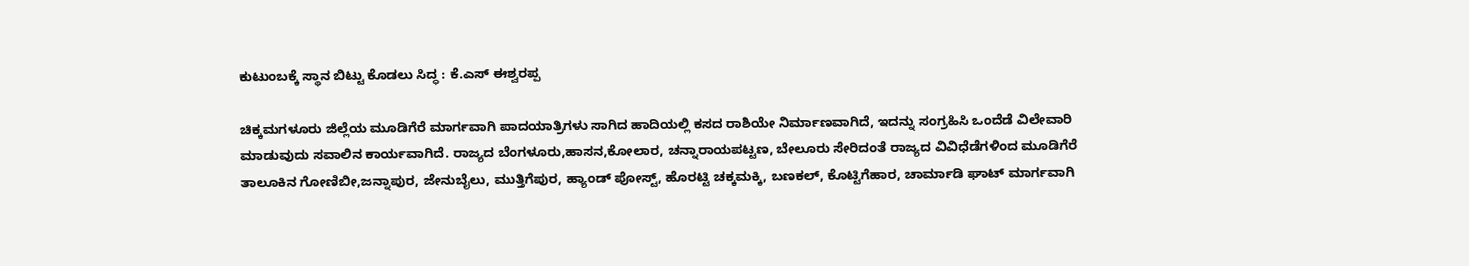ಕುಟುಂಬಕ್ಕೆ ಸ್ಥಾನ ಬಿಟ್ಟು ಕೊಡಲು ಸಿದ್ಧ : ಕೆ.ಎಸ್ ಈಶ್ವರಪ್ಪ

ಚಿಕ್ಕಮಗಳೂರು ಜಿಲ್ಲೆಯ ಮೂಡಿಗೆರೆ ಮಾರ್ಗವಾಗಿ ಪಾದಯಾತ್ರಿಗಳು ಸಾಗಿದ ಹಾದಿಯಲ್ಲಿ ಕಸದ ರಾಶಿಯೇ ನಿರ್ಮಾಣವಾಗಿದೆ, ಇದನ್ನು ಸಂಗ್ರಹಿಸಿ ಒಂದೆಡೆ ವಿಲೇವಾರಿ ಮಾಡುವುದು ಸವಾಲಿನ ಕಾರ್ಯವಾಗಿದೆ. ರಾಜ್ಯದ ಬೆಂಗಳೂರು,ಹಾಸನ,ಕೋಲಾರ, ಚನ್ನಾರಾಯಪಟ್ಟಣ, ಬೇಲೂರು ಸೇರಿದಂತೆ ರಾಜ್ಯದ ವಿವಿಧೆಡೆಗಳಿಂದ ಮೂಡಿಗೆರೆ ತಾಲೂಕಿನ ಗೋಣಿಬೀ,ಜನ್ನಾಪುರ, ಜೇನುಬೈಲು, ಮುತ್ತಿಗೆಪುರ, ಹ್ಯಾಂಡ್ ಪೋಸ್ಟ್, ಹೊರಟ್ಟಿ ಚಕ್ಕಮಕ್ಕಿ, ಬಣಕಲ್, ಕೊಟ್ಟಿಗೆಹಾರ, ಚಾರ್ಮಾಡಿ ಘಾಟ್ ಮಾರ್ಗವಾಗಿ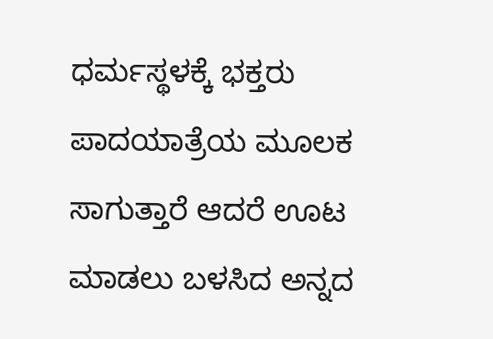ಧರ್ಮಸ್ಥಳಕ್ಕೆ ಭಕ್ತರು ಪಾದಯಾತ್ರೆಯ ಮೂಲಕ ಸಾಗುತ್ತಾರೆ ಆದರೆ ಊಟ ಮಾಡಲು ಬಳಸಿದ ಅನ್ನದ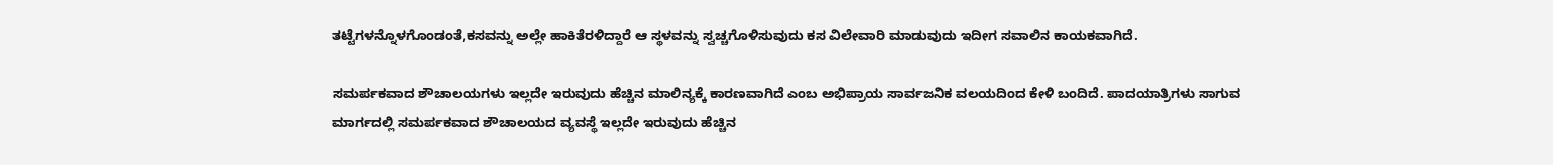ತಟ್ಟೆಗಳನ್ನೊಳಗೊಂಡಂತೆ,ಕಸವನ್ನು ಅಲ್ಲೇ ಹಾಕಿತೆರಳಿದ್ದಾರೆ ಆ ಸ್ಥಳವನ್ನು ಸ್ವಚ್ಚಗೊಳಿಸುವುದು ಕಸ ವಿಲೇವಾರಿ ಮಾಡುವುದು ಇದೀಗ ಸವಾಲಿನ ಕಾಯಕವಾಗಿದೆ.

ಸಮರ್ಪಕವಾದ ಶೌಚಾಲಯಗಳು ಇಲ್ಲದೇ ಇರುವುದು ಹೆಚ್ಚಿನ ಮಾಲಿನ್ಯಕ್ಕೆ ಕಾರಣವಾಗಿದೆ ಎಂಬ ಅಭಿಪ್ರಾಯ ಸಾರ್ವಜನಿಕ ವಲಯದಿಂದ ಕೇಳಿ ಬಂದಿದೆ. ಪಾದಯಾತ್ರಿಗಳು ಸಾಗುವ ಮಾರ್ಗದಲ್ಲಿ ಸಮರ್ಪಕವಾದ ಶೌಚಾಲಯದ ವ್ಯವಸ್ಥೆ ಇಲ್ಲದೇ ಇರುವುದು ಹೆಚ್ಚಿನ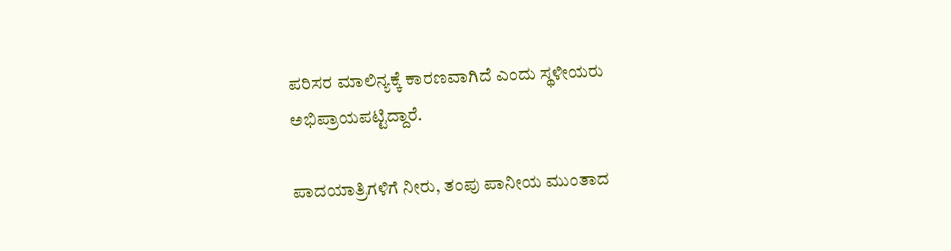ಪರಿಸರ ಮಾಲಿನ್ಯಕ್ಕೆ ಕಾರಣವಾಗಿದೆ ಎಂದು ಸ್ಥಳೀಯರು ಅಭಿಪ್ರಾಯಪಟ್ಟಿದ್ದಾರೆ.

ಪಾದಯಾತ್ರಿಗಳಿಗೆ ನೀರು, ತಂಪು ಪಾನೀಯ ಮುಂತಾದ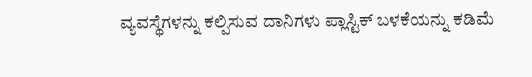ವ್ಯವಸ್ಥೆಗಳನ್ನು ಕಲ್ಪಿಸುವ ದಾನಿಗಳು ಪ್ಲಾಸ್ಟಿಕ್ ಬಳಕೆಯನ್ನು ಕಡಿಮೆ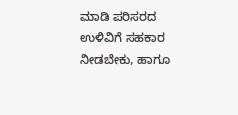ಮಾಡಿ ಪರಿಸರದ ಉಳಿವಿಗೆ ಸಹಕಾರ ನೀಡಬೇಕು, ಹಾಗೂ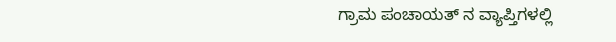ಗ್ರಾಮ ಪಂಚಾಯತ್ ನ ವ್ಯಾಪ್ತಿಗಳಲ್ಲಿ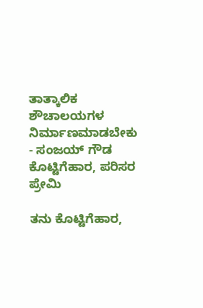ತಾತ್ಕಾಲಿಕ ಶೌಚಾಲಯಗಳ ನಿರ್ಮಾಣಮಾಡಬೇಕು - ಸಂಜಯ್ ಗೌಡ ಕೊಟ್ಟಿಗೆಹಾರ, ಪರಿಸರ ಪ್ರೇಮಿ

ತನು ಕೊಟ್ಟಿಗೆಹಾರ,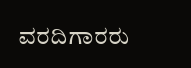ವರದಿಗಾರರು